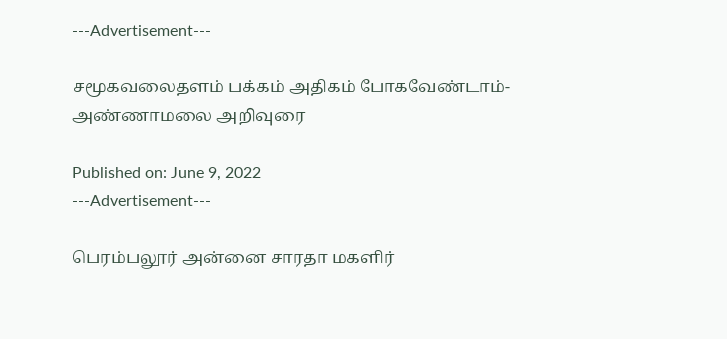---Advertisement---

சமூகவலைதளம் பக்கம் அதிகம் போகவேண்டாம்- அண்ணாமலை அறிவுரை

Published on: June 9, 2022
---Advertisement---

பெரம்பலூர் அன்னை சாரதா மகளிர்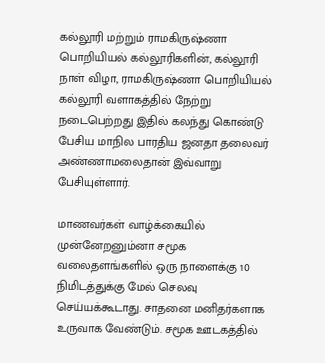கல்லூரி மற்றும் ராமகிருஷ்ணா பொறியியல் கல்லூரிகளின், கல்லூரி நாள் விழா, ராமகிருஷ்ணா பொறியியல் கல்லூரி வளாகத்தில் நேற்று நடைபெற்றது இதில் கலந்து கொண்டு பேசிய மாநில பாரதிய ஜனதா தலைவர் அண்ணாமலைதான் இவ்வாறு பேசியுள்ளார்.

மாணவர்கள் வாழ்க்கையில் முன்னேறனும்னா சமூக வலைதளங்களில் ஒரு நாளைக்கு 10 நிமிடத்துக்கு மேல் செலவு செய்யக்கூடாது. சாதனை மனிதர்களாக உருவாக வேண்டும். சமூக ஊடகத்தில்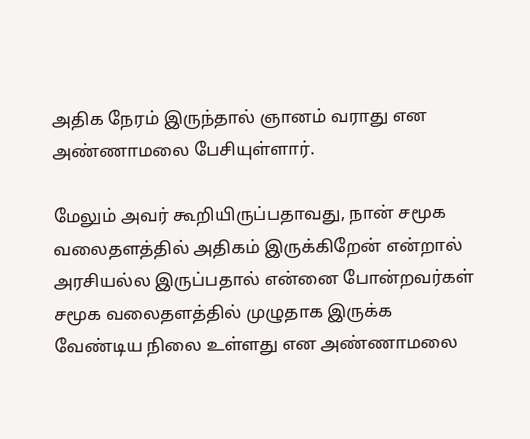அதிக நேரம் இருந்தால் ஞானம் வராது என அண்ணாமலை பேசியுள்ளார்.

மேலும் அவர் கூறியிருப்பதாவது, நான் சமூக வலைதளத்தில் அதிகம் இருக்கிறேன் என்றால் அரசியல்ல இருப்பதால் என்னை போன்றவர்கள் சமூக வலைதளத்தில் முழுதாக இருக்க வேண்டிய நிலை உள்ளது என அண்ணாமலை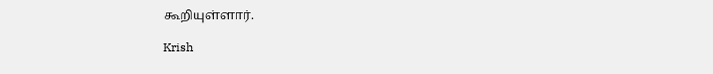கூறியுள்ளார்.

Krish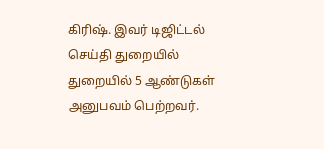கிரிஷ். இவர் டிஜிட்டல் செய்தி துறையில் துறையில் 5 ஆண்டுகள் அனுபவம் பெற்றவர்.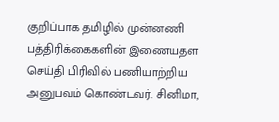குறிப்பாக தமிழில் முன்னணி பத்திரிக்கைகளின் இணையதள செய்தி பிரிவில் பணியாற்றிய அனுபவம் கொண்டவர். சினிமா,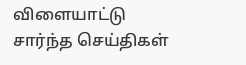விளையாட்டு சார்ந்த செய்திகள்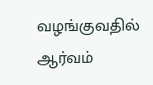வழங்குவதில் ஆர்வம்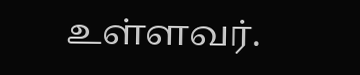உள்ளவர்.